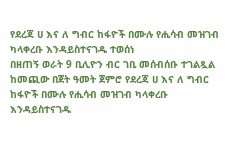የደረጃ ሀ እና ለ ግብር ከፋዮች በሙሉ የሒሳብ መዝገብ ካላቀረቡ እንዳይስተናገዱ ተወሰነ
በዘጠኝ ወራት 9 ቢሊዮን ብር ገቢ መሰብሰቡ ተገልጿል ከመጪው በጀት ዓመት ጀምሮ የደረጃ ሀ እና ለ ግብር ከፋዮች በሙሉ የሒሳብ መዝገብ ካላቀረቡ እንዳይስተናገዱ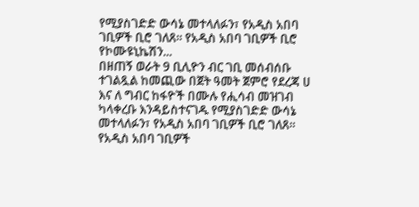የሚያስገድድ ውሳኔ መተላለፉን፣ የአዲስ አበባ ገቢዎች ቢሮ ገለጸ። የአዲስ አበባ ገቢዎች ቢሮ የኮሙዩኒኬሽን...
በዘጠኝ ወራት 9 ቢሊዮን ብር ገቢ መሰብሰቡ ተገልጿል ከመጪው በጀት ዓመት ጀምሮ የደረጃ ሀ እና ለ ግብር ከፋዮች በሙሉ የሒሳብ መዝገብ ካላቀረቡ እንዳይስተናገዱ የሚያስገድድ ውሳኔ መተላለፉን፣ የአዲስ አበባ ገቢዎች ቢሮ ገለጸ። የአዲስ አበባ ገቢዎች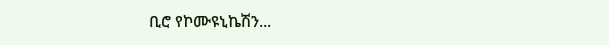ቢሮ የኮሙዩኒኬሽን...